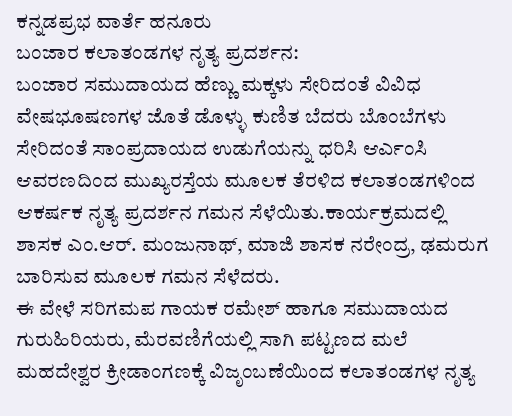ಕನ್ನಡಪ್ರಭ ವಾರ್ತೆ ಹನೂರು
ಬಂಜಾರ ಕಲಾತಂಡಗಳ ನೃತ್ಯ ಪ್ರದರ್ಶನ:
ಬಂಜಾರ ಸಮುದಾಯದ ಹೆಣ್ಣು ಮಕ್ಕಳು ಸೇರಿದಂತೆ ವಿವಿಧ ವೇಷಭೂಷಣಗಳ ಜೊತೆ ಡೊಳ್ಳು ಕುಣಿತ ಬೆದರು ಬೊಂಬೆಗಳು ಸೇರಿದಂತೆ ಸಾಂಪ್ರದಾಯದ ಉಡುಗೆಯನ್ನು ಧರಿಸಿ ಆರ್ಎಂಸಿ ಆವರಣದಿಂದ ಮುಖ್ಯರಸ್ತೆಯ ಮೂಲಕ ತೆರಳಿದ ಕಲಾತಂಡಗಳಿಂದ ಆಕರ್ಷಕ ನೃತ್ಯ ಪ್ರದರ್ಶನ ಗಮನ ಸೆಳೆಯಿತು.ಕಾರ್ಯಕ್ರಮದಲ್ಲಿ ಶಾಸಕ ಎಂ.ಆರ್. ಮಂಜುನಾಥ್, ಮಾಜಿ ಶಾಸಕ ನರೇಂದ್ರ, ಢಮರುಗ ಬಾರಿಸುವ ಮೂಲಕ ಗಮನ ಸೆಳೆದರು.
ಈ ವೇಳೆ ಸರಿಗಮಪ ಗಾಯಕ ರಮೇಶ್ ಹಾಗೂ ಸಮುದಾಯದ ಗುರುಹಿರಿಯರು, ಮೆರವಣಿಗೆಯಲ್ಲಿ ಸಾಗಿ ಪಟ್ಟಣದ ಮಲೆ ಮಹದೇಶ್ವರ ಕ್ರೀಡಾಂಗಣಕ್ಕೆ ವಿಜೃಂಬಣೆಯಿಂದ ಕಲಾತಂಡಗಳ ನೃತ್ಯ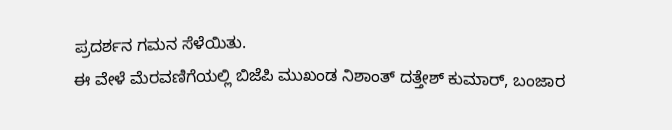ಪ್ರದರ್ಶನ ಗಮನ ಸೆಳೆಯಿತು.
ಈ ವೇಳೆ ಮೆರವಣಿಗೆಯಲ್ಲಿ ಬಿಜೆಪಿ ಮುಖಂಡ ನಿಶಾಂತ್ ದತ್ತೇಶ್ ಕುಮಾರ್, ಬಂಜಾರ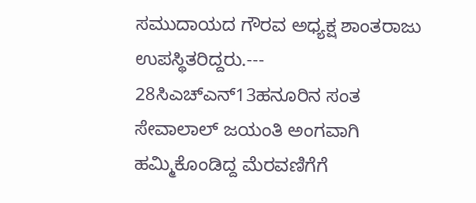ಸಮುದಾಯದ ಗೌರವ ಅಧ್ಯಕ್ಷ ಶಾಂತರಾಜು ಉಪಸ್ಥಿತರಿದ್ದರು.---
28ಸಿಎಚ್ಎನ್13ಹನೂರಿನ ಸಂತ ಸೇವಾಲಾಲ್ ಜಯಂತಿ ಅಂಗವಾಗಿ ಹಮ್ಮಿಕೊಂಡಿದ್ದ ಮೆರವಣಿಗೆಗೆ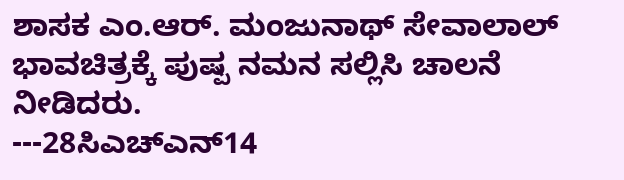ಶಾಸಕ ಎಂ.ಆರ್. ಮಂಜುನಾಥ್ ಸೇವಾಲಾಲ್ ಭಾವಚಿತ್ರಕ್ಕೆ ಪುಷ್ಪ ನಮನ ಸಲ್ಲಿಸಿ ಚಾಲನೆ ನೀಡಿದರು.
---28ಸಿಎಚ್ಎನ್14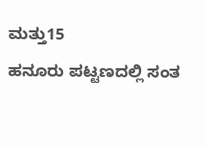ಮತ್ತು15
ಹನೂರು ಪಟ್ಟಣದಲ್ಲಿ ಸಂತ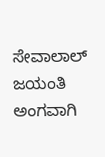ಸೇವಾಲಾಲ್ ಜಯಂತಿ ಅಂಗವಾಗಿ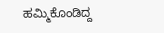ಹಮ್ಮಿಕೊಂಡಿದ್ದ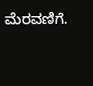ಮೆರವಣಿಗೆ.